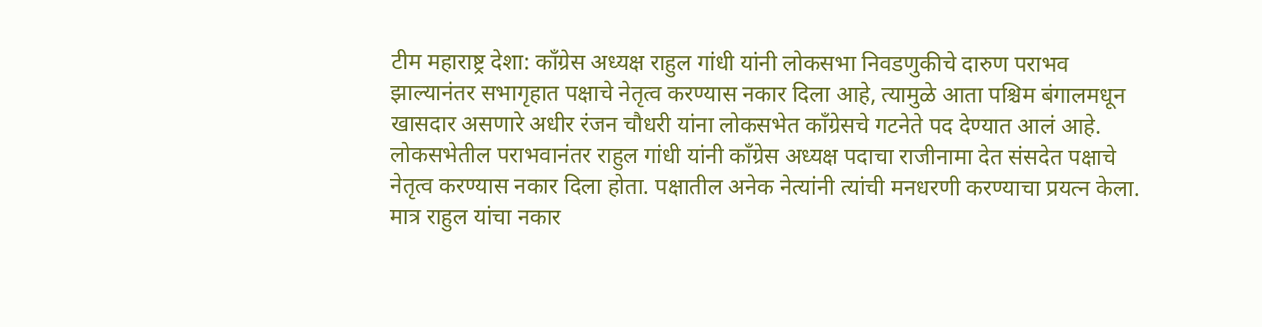टीम महाराष्ट्र देशा: काँग्रेस अध्यक्ष राहुल गांधी यांनी लोकसभा निवडणुकीचे दारुण पराभव झाल्यानंतर सभागृहात पक्षाचे नेतृत्व करण्यास नकार दिला आहे, त्यामुळे आता पश्चिम बंगालमधून खासदार असणारे अधीर रंजन चौधरी यांना लोकसभेत काँग्रेसचे गटनेते पद देण्यात आलं आहे.
लोकसभेतील पराभवानंतर राहुल गांधी यांनी काँग्रेस अध्यक्ष पदाचा राजीनामा देत संसदेत पक्षाचे नेतृत्व करण्यास नकार दिला होता. पक्षातील अनेक नेत्यांनी त्यांची मनधरणी करण्याचा प्रयत्न केला. मात्र राहुल यांचा नकार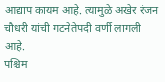आद्याप कायम आहे. त्यामुळे अखेर रंजन चौधरी यांची गटनेतेपदी वर्णी लागली आहे.
पश्चिम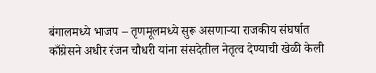बंगालमध्ये भाजप – तृणमूलमध्ये सुरू असणाऱ्या राजकीय संघर्षात काँग्रेसने अधीर रंजन चौधरी यांना संसदेतील नेतृत्व देण्याची खेळी केली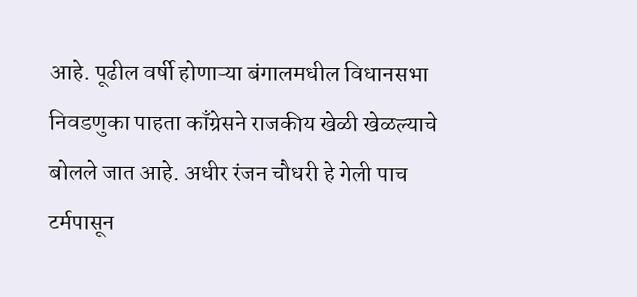आहे. पूढील वर्षी होणाऱ्या बंगालमधील विधानसभा निवडणुका पाहता काँग्रेसने राजकीय खेळी खेळल्याचे बोलले जात आहे. अधीर रंजन चौधरी हे गेली पाच टर्मपासून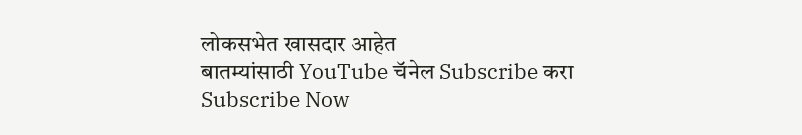लोकसभेत खासदार आहेत
बातम्यांसाठी YouTube चॅनेल Subscribe करा
Subscribe Now